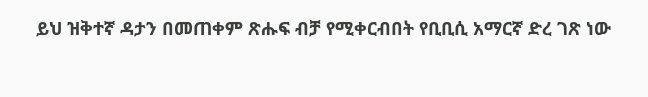ይህ ዝቅተኛ ዳታን በመጠቀም ጽሑፍ ብቻ የሚቀርብበት የቢቢሲ አማርኛ ድረ ገጽ ነው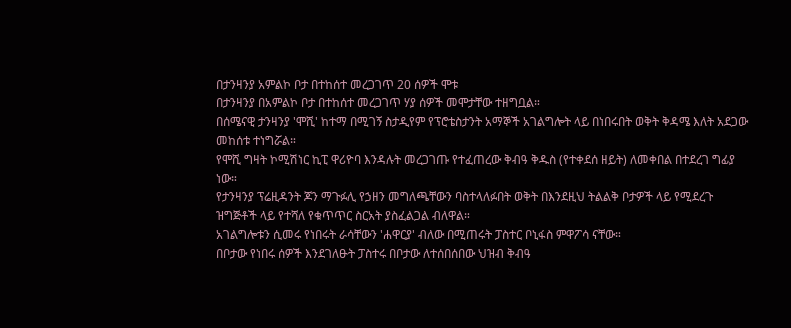በታንዛንያ አምልኮ ቦታ በተከሰተ መረጋገጥ 20 ሰዎች ሞቱ
በታንዛንያ በአምልኮ ቦታ በተከሰተ መረጋገጥ ሃያ ሰዎች መሞታቸው ተዘግቧል።
በሰሜናዊ ታንዛንያ 'ሞሺ' ከተማ በሚገኝ ስታዲየም የፕሮቴስታንት አማኞች አገልግሎት ላይ በነበሩበት ወቅት ቅዳሜ እለት አደጋው መከሰቱ ተነግሯል።
የሞሺ ግዛት ኮሚሽነር ኪፒ ዋሪዮባ እንዳሉት መረጋገጡ የተፈጠረው ቅብዓ ቅዱስ (የተቀደሰ ዘይት) ለመቀበል በተደረገ ግፊያ ነው።
የታንዛንያ ፕሬዚዳንት ጆን ማጉፉሊ የኃዘን መግለጫቸውን ባስተላለፉበት ወቅት በእንደዚህ ትልልቅ ቦታዎች ላይ የሚደረጉ ዝግጅቶች ላይ የተሻለ የቁጥጥር ስርአት ያስፈልጋል ብለዋል።
አገልግሎቱን ሲመሩ የነበሩት ራሳቸውን 'ሐዋርያ' ብለው በሚጠሩት ፓስተር ቦኒፋስ ምዋፖሳ ናቸው።
በቦታው የነበሩ ሰዎች እንደገለፁት ፓስተሩ በቦታው ለተሰበሰበው ህዝብ ቅብዓ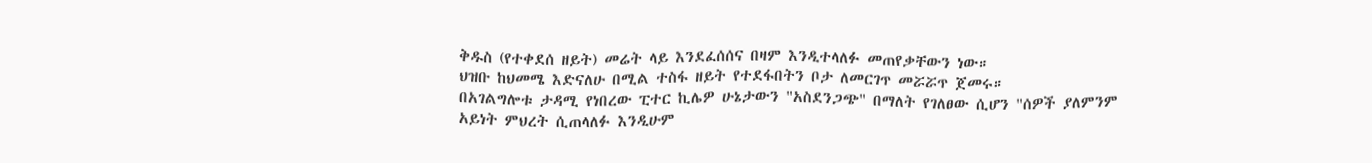ቅዱስ (የተቀደሰ ዘይት) መሬት ላይ እንደፈሰሰና በዛም እንዲተላለፉ መጠየቃቸውን ነው።
ህዝቡ ከህመሜ እድናለሁ በሚል ተስፋ ዘይት የተደፋበትን ቦታ ለመርገጥ መሯሯጥ ጀመሩ።
በአገልግሎቱ ታዳሚ የነበረው ፒተር ኪሌዎ ሁኔታውን "አስደንጋጭ" በማለት የገለፀው ሲሆን "ሰዎች ያለምንም አይነት ምህረት ሲጠላለፉ እንዲሁም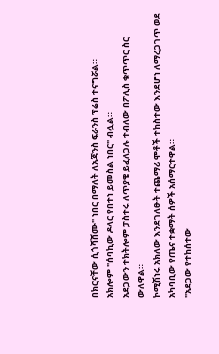በክርናቸው ሲጎሻሸሙ" ነበር በማለት ለአጃንስ ፍራንስ ፕሬስ ተናግሯል።
አክሎም "ሰባኪው ዶላር የበተነ ይመስል ነበር" ብሏል።
አደጋውን ተክትሎም ፓስተሩ ለጥያቄ ይፈለጋሉ ተብለው በፖሊስ ቁጥጥር ስር ውለዋል።
ኮሚሽነሩ አክለው እንደገለፁት ተጨማሪ ሞቶች ተከስተው እንደሆነ ለማረጋገጥ ወደ አካባቢው የጤና ተቋማት ሰዎች አሰማርተዋል።
"አደጋው የተከሰተው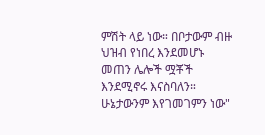ምሽት ላይ ነው። በቦታውም ብዙ ህዝብ የነበረ እንደመሆኑ መጠን ሌሎች ሟቾች እንደሚኖሩ እናስባለን። ሁኔታውንም እየገመገምን ነው"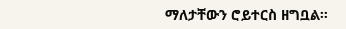ማለታቸውን ሮይተርስ ዘግቧል።